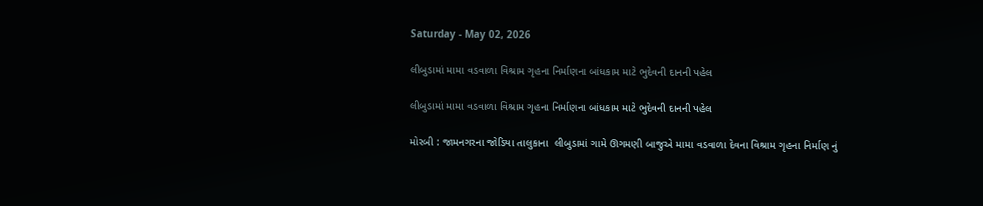Saturday - May 02, 2026

લીબુડામાં મામા વડવાળા વિશ્રામ ગૃહના નિર્માણના બાંધકામ માટે ભુદેવની દાનની પહેલ

લીબુડામાં મામા વડવાળા વિશ્રામ ગૃહના નિર્માણના બાંધકામ માટે ભુદેવની દાનની પહેલ

મોરબી : જામનગરના જોડિયા તાલુકાના  લીબુડામાં ગામે ઊગમણી બાજુએ મામા વડવાળા દેવના વિશ્રામ ગૃહના નિર્માણ નું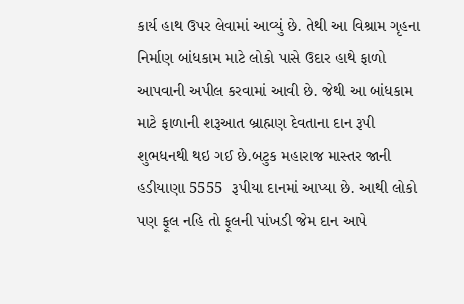કાર્ય હાથ ઉપર લેવામાં આવ્યું છે. તેથી આ વિશ્રામ ગૃહના નિર્માણ બાંધકામ માટે લોકો પાસે ઉદાર હાથે ફાળો આપવાની અપીલ કરવામાં આવી છે. જેથી આ બાંધકામ માટે ફાળાની શરૂઆત બ્રાહ્મણ દેવતાના દાન રૂપી શુભધનથી થઇ ગઈ છે.બટુક મહારાજ માસ્તર જાની હડીયાણા 5555  રૂપીયા દાનમાં આપ્યા છે. આથી લોકો પણ ફૂલ નહિ તો ફૂલની પાંખડી જેમ દાન આપે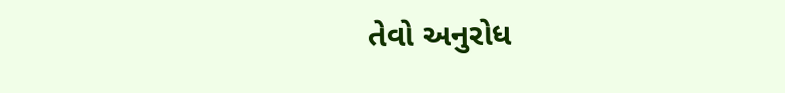તેવો અનુરોધ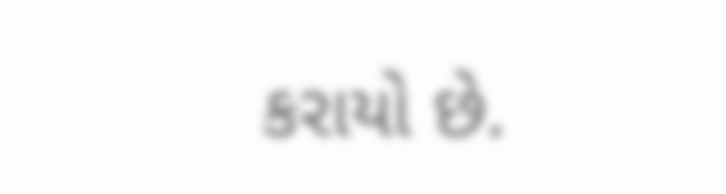કરાયો છે.